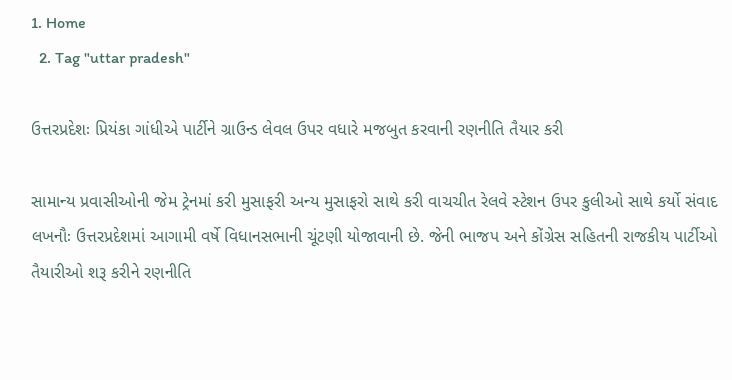1. Home
  2. Tag "uttar pradesh"

ઉત્તરપ્રદેશઃ પ્રિયંકા ગાંધીએ પાર્ટીને ગ્રાઉન્ડ લેવલ ઉપર વધારે મજબુત કરવાની રણનીતિ તૈયાર કરી

સામાન્ય પ્રવાસીઓની જેમ ટ્રેનમાં કરી મુસાફરી અન્ય મુસાફરો સાથે કરી વાચચીત રેલવે સ્ટેશન ઉપર કુલીઓ સાથે કર્યો સંવાદ લખનૌઃ ઉત્તરપ્રદેશમાં આગામી વર્ષે વિધાનસભાની ચૂંટણી યોજાવાની છે. જેની ભાજપ અને કોંગ્રેસ સહિતની રાજકીય પાર્ટીઓ તૈયારીઓ શરૂ કરીને રણનીતિ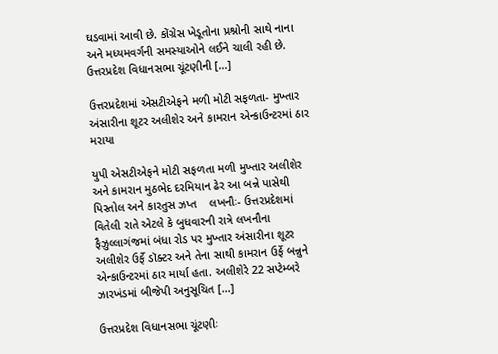ઘડવામાં આવી છે. કોંગ્રેસ ખેડૂતોના પ્રશ્નોની સાથે નાના અને મધ્યમવર્ગની સમસ્યાઓને લઈને ચાલી રહી છે. ઉત્તરપ્રદેશ વિધાનસભા ચૂંટણીની […]

ઉત્તરપ્રદેશમાં એસટીએફને મળી મોટી સફળતા- મુખ્તાર અંસારીના શૂટર અલીશેર અને કામરાન એન્કાઉન્ટરમાં ઠાર મરાયા

યુપી એસટીએફને મોટી સફળતા મળી મુખ્તાર અલીશેર અને કામરાન મુઠભેદ દરમિયાન ઢેર આ બન્ને પાસેથી પિસ્તોલ અને કારતુસ ઝપ્ત    લખનૌઃ- ઉત્તરપ્રદેશમાં વિતેલી રાતે એટલે કે બુધવારની રાત્રે લખનૌના ફૈઝુલ્લાગંજમાં બંધા રોડ પર મુખ્તાર અંસારીના શૂટર અલીશેર ઉર્ફે ડૉક્ટર અને તેના સાથી કામરાન ઉર્ફે બન્નુને એન્કાઉન્ટરમાં ઠાર માર્યા હતા. અલીશેરે 22 સપ્ટેમ્બરે ઝારખંડમાં બીજેપી અનુસૂચિત […]

ઉત્તરપ્રદેશ વિધાનસભા ચૂંટણીઃ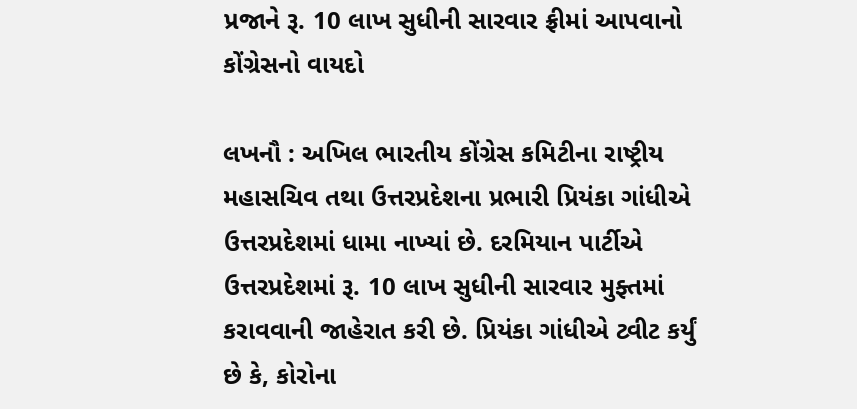પ્રજાને રૂ. 10 લાખ સુધીની સારવાર ફ્રીમાં આપવાનો કોંગ્રેસનો વાયદો

લખનૌ : અખિલ ભારતીય કોંગ્રેસ કમિટીના રાષ્ટ્રીય મહાસચિવ તથા ઉત્તરપ્રદેશના પ્રભારી પ્રિયંકા ગાંધીએ ઉત્તરપ્રદેશમાં ધામા નાખ્યાં છે. દરમિયાન પાર્ટીએ ઉત્તરપ્રદેશમાં રૂ. 10 લાખ સુધીની સારવાર મુફ્તમાં કરાવવાની જાહેરાત કરી છે. પ્રિયંકા ગાંધીએ ટ્વીટ કર્યું છે કે, કોરોના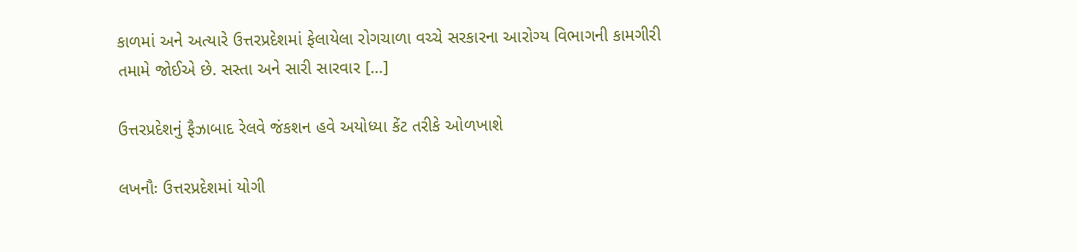કાળમાં અને અત્યારે ઉત્તરપ્રદેશમાં ફેલાયેલા રોગચાળા વચ્ચે સરકારના આરોગ્ય વિભાગની કામગીરી તમામે જોઈએ છે. સસ્તા અને સારી સારવાર […]

ઉત્તરપ્રદેશનું ફૈઝાબાદ રેલવે જંકશન હવે અયોધ્યા કેંટ તરીકે ઓળખાશે

લખનૌઃ ઉત્તરપ્રદેશમાં યોગી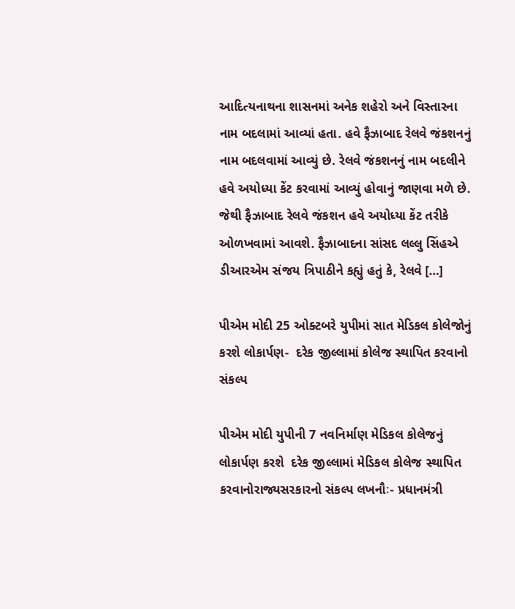આદિત્યનાથના શાસનમાં અનેક શહેરો અને વિસ્તારના નામ બદલામાં આવ્યાં હતા. હવે ફૈઝાબાદ રેલવે જંકશનનું નામ બદલવામાં આવ્યું છે. રેલવે જંકશનનું નામ બદલીને હવે અયોધ્યા કેંટ કરવામાં આવ્યું હોવાનું જાણવા મળે છે. જેથી ફૈઝાબાદ રેલવે જંકશન હવે અયોધ્યા કેંટ તરીકે ઓળખવામાં આવશે. ફૈઝાબાદના સાંસદ લલ્લુ સિંહએ ડીઆરએમ સંજય ત્રિપાઠીને કહ્યું હતું કે, રેલવે […]

પીએમ મોદી 25 ઓક્ટબરે યુપીમાં સાત મેડિકલ કોલેજોનું કરશે લોકાર્પણ-  દરેક જીલ્લામાં કોલેજ સ્થાપિત કરવાનો સંકલ્પ

પીએમ મોદી યુપીની 7 નવનિર્માણ મેડિકલ કોલેજનું લોકાર્પણ કરશે  દરેક જીલ્લામાં મેડિકલ કોલેજ સ્થાપિત કરવાનોરાજ્યસરકારનો સંકલ્પ લખનૌઃ- પ્રધાનમંત્રી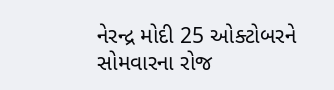નેરન્દ્ર મોદી 25 ઓક્ટોબરને સોમવારના રોજ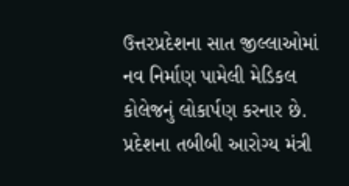ઉત્તરપ્રદેશના સાત જીલ્લાઓમાં નવ નિર્માણ પામેલી મેડિકલ કોલેજનું લોકાર્પણ કરનાર છે. પ્રદેશના તબીબી આરોગ્ય મંત્રી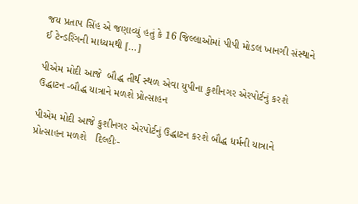જય પ્રતાપ સિંહ એ જણાવ્યું હતું કે 16 જિલ્લાઓમાં પીપી મોડલ ખાનગી સંસ્થાને ઈ ટેન્ડરિંગની માધ્યમથી […]

પીએમ મોદી આજે  બૌદ્ધ તીર્થ સ્થળ એવા યુપીના કુશીનગર એરપોર્ટનું કરશે ઉદ્ધાટન -બૌદ્ધ યાત્રાને મળશે પ્રોત્સાહન

પીએમ મોદી આજે કુશીનગર એરપોર્ટનું ઉદ્ધાટન કરશે બૌદ્ધ ધર્મની યાત્રાને પ્રોત્સાહન મળશે   દિલ્હીઃ-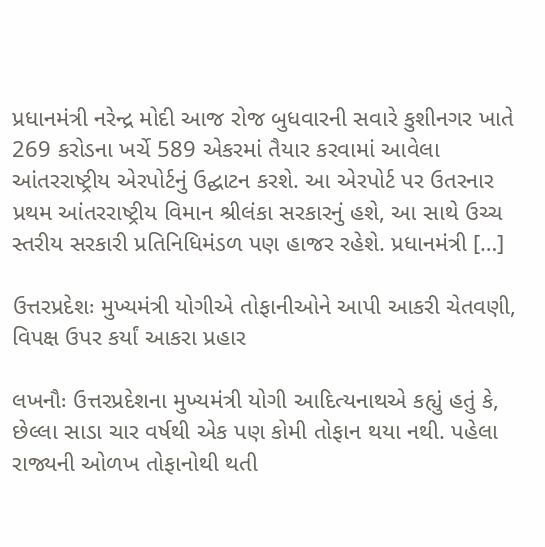પ્રધાનમંત્રી નરેન્દ્ર મોદી આજ રોજ બુધવારની સવારે કુશીનગર ખાતે 269 કરોડના ખર્ચે 589 એકરમાં તૈયાર કરવામાં આવેલા આંતરરાષ્ટ્રીય એરપોર્ટનું ઉદ્ઘાટન કરશે. આ એરપોર્ટ પર ઉતરનાર પ્રથમ આંતરરાષ્ટ્રીય વિમાન શ્રીલંકા સરકારનું હશે, આ સાથે ઉચ્ચ સ્તરીય સરકારી પ્રતિનિધિમંડળ પણ હાજર રહેશે. પ્રધાનમંત્રી […]

ઉત્તરપ્રદેશઃ મુખ્યમંત્રી યોગીએ તોફાનીઓને આપી આકરી ચેતવણી, વિપક્ષ ઉપર કર્યાં આકરા પ્રહાર

લખનૌઃ ઉત્તરપ્રદેશના મુખ્યમંત્રી યોગી આદિત્યનાથએ કહ્યું હતું કે, છેલ્લા સાડા ચાર વર્ષથી એક પણ કોમી તોફાન થયા નથી. પહેલા રાજ્યની ઓળખ તોફાનોથી થતી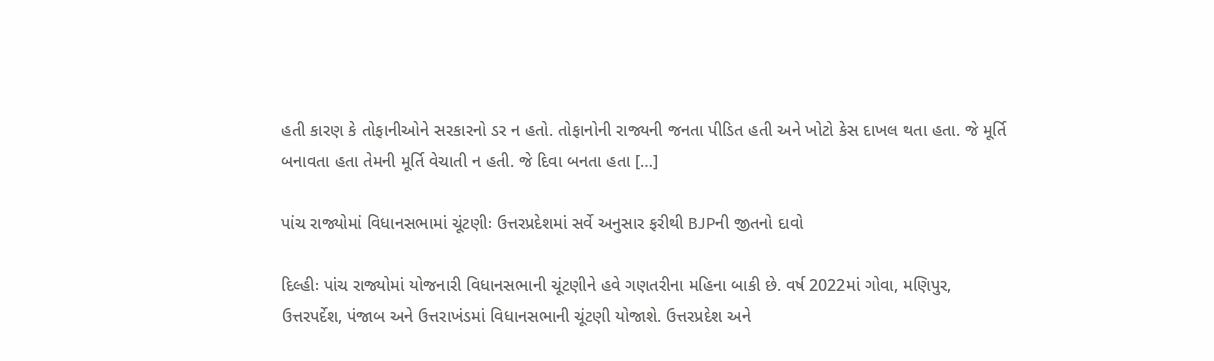હતી કારણ કે તોફાનીઓને સરકારનો ડર ન હતો. તોફાનોની રાજ્યની જનતા પીડિત હતી અને ખોટો કેસ દાખલ થતા હતા. જે મૂર્તિ બનાવતા હતા તેમની મૂર્તિ વેચાતી ન હતી. જે દિવા બનતા હતા […]

પાંચ રાજ્યોમાં વિધાનસભામાં ચૂંટણીઃ ઉત્તરપ્રદેશમાં સર્વે અનુસાર ફરીથી BJPની જીતનો દાવો

દિલ્હીઃ પાંચ રાજ્યોમાં યોજનારી વિધાનસભાની ચૂંટણીને હવે ગણતરીના મહિના બાકી છે. વર્ષ 2022માં ગોવા, મણિપુર, ઉત્તરપર્દેશ, પંજાબ અને ઉત્તરાખંડમાં વિધાનસભાની ચૂંટણી યોજાશે. ઉત્તરપ્રદેશ અને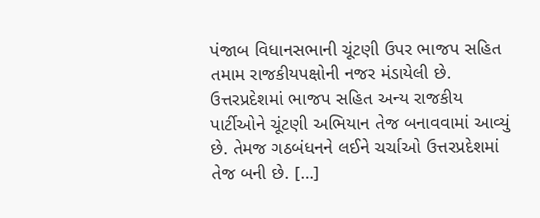પંજાબ વિધાનસભાની ચૂંટણી ઉપર ભાજપ સહિત તમામ રાજકીયપક્ષોની નજર મંડાયેલી છે. ઉત્તરપ્રદેશમાં ભાજપ સહિત અન્ય રાજકીય પાર્ટીઓને ચૂંટણી અભિયાન તેજ બનાવવામાં આવ્યું છે. તેમજ ગઠબંધનને લઈને ચર્ચાઓ ઉત્તરપ્રદેશમાં તેજ બની છે. […]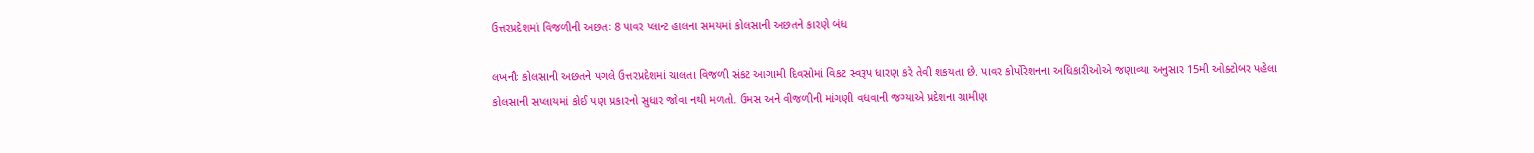ઉત્તરપ્રદેશમાં વિજળીની અછતઃ 8 પાવર પ્લાન્ટ હાલના સમયમાં કોલસાની અછતને કારણે બંધ

લખનૌઃ કોલસાની અછતને પગલે ઉત્તરપ્રદેશમાં ચાલતા વિજળી સંકટ આગામી દિવસોમાં વિકટ સ્વરૂપ ધારણ કરે તેવી શકયતા છે. પાવર કોર્પોરેશનના અધિકારીઓએ જણાવ્યા અનુસાર 15મી ઓક્ટોબર પહેલા કોલસાની સપ્લાયમાં કોઈ પણ પ્રકારનો સુધાર જોવા નથી મળતો. ઉમસ અને વીજળીની માંગણી વધવાની જગ્યાએ પ્રદેશના ગ્રામીણ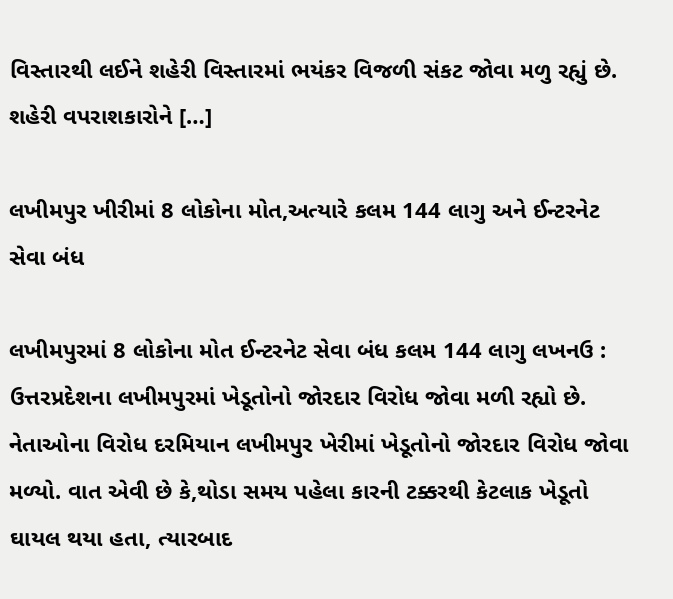વિસ્તારથી લઈને શહેરી વિસ્તારમાં ભયંકર વિજળી સંકટ જોવા મળુ રહ્યું છે. શહેરી વપરાશકારોને […]

લખીમપુર ખીરીમાં 8 લોકોના મોત,અત્યારે કલમ 144 લાગુ અને ઈન્ટરનેટ સેવા બંધ

લખીમપુરમાં 8 લોકોના મોત ઈન્ટરનેટ સેવા બંધ કલમ 144 લાગુ લખનઉ : ઉત્તરપ્રદેશના લખીમપુરમાં ખેડૂતોનો જોરદાર વિરોધ જોવા મળી રહ્યો છે. નેતાઓના વિરોધ દરમિયાન લખીમપુર ખેરીમાં ખેડૂતોનો જોરદાર વિરોધ જોવા મળ્યો. વાત એવી છે કે,થોડા સમય પહેલા કારની ટક્કરથી કેટલાક ખેડૂતો ઘાયલ થયા હતા, ત્યારબાદ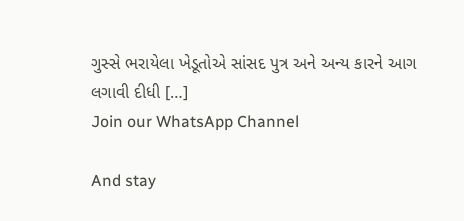ગુસ્સે ભરાયેલા ખેડૂતોએ સાંસદ પુત્ર અને અન્ય કારને આગ લગાવી દીધી […]
Join our WhatsApp Channel

And stay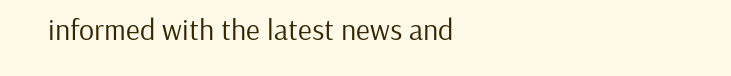informed with the latest news and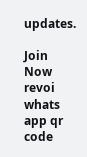updates.

Join Now
revoi whats app qr code